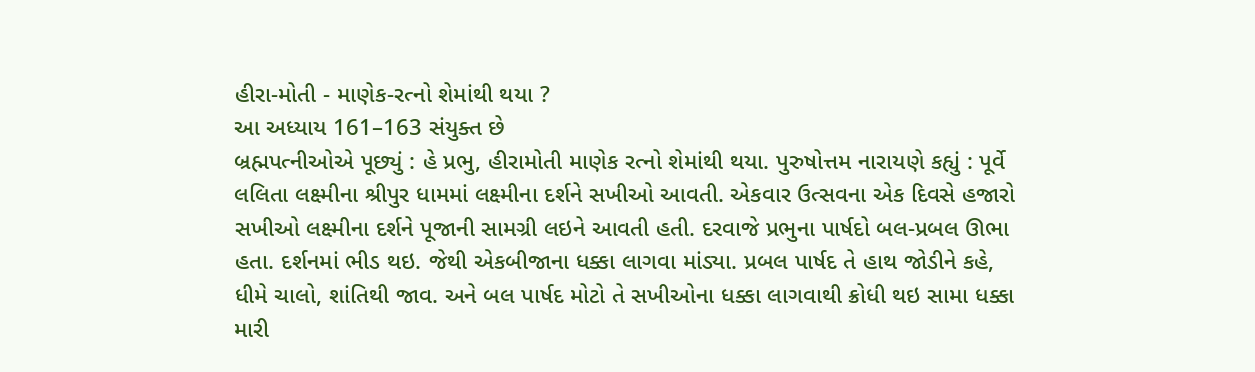હીરા-મોતી - માણેક-રત્નો શેમાંથી થયા ?
આ અધ્યાય 161–163 સંયુક્ત છે
બ્રહ્મપત્નીઓએ પૂછ્યું : હે પ્રભુ, હીરામોતી માણેક રત્નો શેમાંથી થયા. પુરુષોત્તમ નારાયણે કહ્યું : પૂર્વે લલિતા લક્ષ્મીના શ્રીપુર ધામમાં લક્ષ્મીના દર્શને સખીઓ આવતી. એકવાર ઉત્સવના એક દિવસે હજારો સખીઓ લક્ષ્મીના દર્શને પૂજાની સામગ્રી લઇને આવતી હતી. દરવાજે પ્રભુના પાર્ષદો બલ-પ્રબલ ઊભા હતા. દર્શનમાં ભીડ થઇ. જેથી એકબીજાના ધક્કા લાગવા માંડ્યા. પ્રબલ પાર્ષદ તે હાથ જોડીને કહે, ધીમે ચાલો, શાંતિથી જાવ. અને બલ પાર્ષદ મોટો તે સખીઓના ધક્કા લાગવાથી ક્રોધી થઇ સામા ધક્કા મારી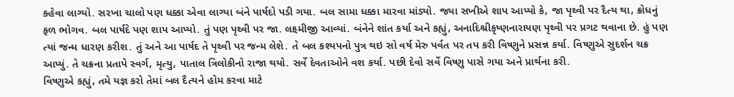કહેવા લાગ્યો. સરખા ચાલો પણ ધક્કા એવા લાગ્યા બંને પાર્ષદો પડી ગયા. બલ સામા ધક્કા મારવા માંડ્યો. જયા સખીએ શાપ આપ્યો કે, જા પૃથ્વી પર દૈત્ય થા, ક્રોધનું ફળ ભોગવ. બલ પાર્ષદે પણ શાપ આપ્યો. તું પણ પૃથ્વી પર જા. લક્ષ્મીજી આવ્યાં. બંનેને શાંત કર્યા અને કહ્યું, અનાદિશ્રીકૃષ્ણનારાયણ પૃથ્વી પર પ્રગટ થવાના છે. હું પણ ત્યાં જન્મ ધારણ કરીશ. તું અને આ પાર્ષદ તે પૃથ્વી પર જન્મ લેશે. તે બલ કશ્યપનો પુત્ર થઇ સો વર્ષ મેરુ પર્વત પર તપ કરી વિષ્ણુને પ્રસન્ન કર્યા. વિષ્ણુએ સુદર્શન ચક્ર આપ્યું. તે ચક્રના પ્રતાપે સ્વર્ગ, મૃત્યુ, પાતાલ ત્રિલોકીનો રાજા થયો. સર્વે દેવતાઓને વશ કર્યા. પછી દેવો સર્વે વિષ્ણુ પાસે ગયા અને પ્રાર્થના કરી.
વિષ્ણુએ કહ્યું, તમે યજ્ઞ કરો તેમાં બલ દૈત્યને હોમ કરવા માટે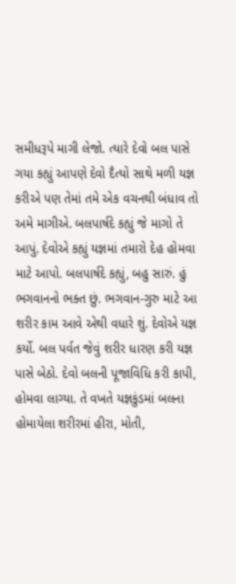સમીધરૂપે માગી લેજો. ત્યારે દેવો બલ પાસે ગયા કહ્યું આપણે દેવો દૈત્યો સાથે મળી યજ્ઞ કરીએ પણ તેમાં તમે એક વચનથી બંધાવ તો અમે માગીએ. બલપાર્ષદે કહ્યું જે માગો તે આપું. દેવોએ કહ્યું યજ્ઞમાં તમારો દેહ હોમવા માટે આપો. બલપાર્ષદે કહ્યું, બહુ સારું. હું ભગવાનનો ભક્ત છું. ભગવાન-ગુરુ માટે આ શરીર કામ આવે એથી વધારે શું. દેવોએ યજ્ઞ કર્યો. બલ પર્વત જેવું શરીર ધારણ કરી યજ્ઞ પાસે બેઠો. દેવો બલની પૂજાવિધિ કરી કાપી, હોમવા લાગ્યા. તે વખતે યજ્ઞકુંડમાં બલના હોમાયેલા શરીરમાં હીરા, મોતી,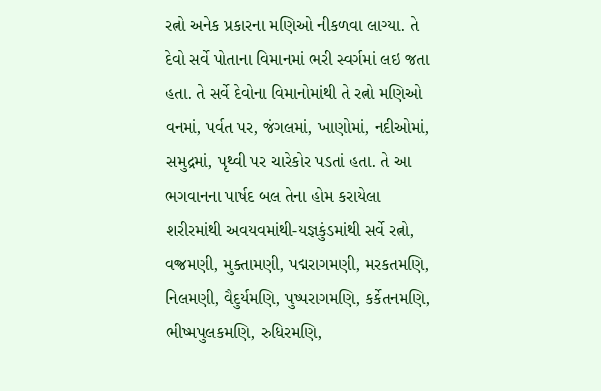રત્નો અનેક પ્રકારના મણિઓ નીકળવા લાગ્યા. તે દેવો સર્વે પોતાના વિમાનમાં ભરી સ્વર્ગમાં લઇ જતા હતા. તે સર્વે દેવોના વિમાનોમાંથી તે રત્નો મણિઓ વનમાં, પર્વત પર, જંગલમાં, ખાણોમાં, નદીઓમાં, સમુદ્રમાં, પૃથ્વી પર ચારેકોર પડતાં હતા. તે આ ભગવાનના પાર્ષદ બલ તેના હોમ કરાયેલા શરીરમાંથી અવયવમાંથી-યજ્ઞકુંડમાંથી સર્વે રત્નો, વજ્રમણી, મુક્તામણી, પદ્મરાગમણી, મરકતમણિ, નિલમણી, વૈદુર્યમણિ, પુષ્પરાગમણિ, કર્કેતનમણિ, ભીષ્મપુલકમણિ, રુધિરમણિ,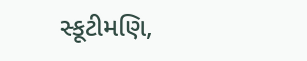સ્કૂટીમણિ,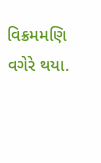વિક્રમમણિ વગેરે થયા.